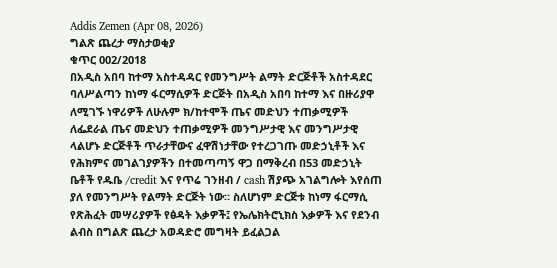Addis Zemen (Apr 08, 2026)
ግልጽ ጨረታ ማስታወቂያ
ቁጥር 002/2018
በአዲስ አበባ ከተማ አስተዳዳር የመንግሥት ልማት ድርጅቶች አስተዳደር ባለሥልጣን ከነማ ፋርማሲዎች ድርጅት በአዲስ አበባ ከተማ እና በዙሪያዋ ለሚገኙ ነዋሪዎች ለሁሉም ክ/ከተሞች ጤና መድህን ተጠቃሚዎች ለፌደራል ጤና መድህን ተጠቃሚዎች መንግሥታዊ እና መንግሥታዊ ላልሆኑ ድርጅቶች ጥራታቸውና ፈዋሽነታቸው የተረጋገጡ መድኃኒቶች እና የሕክምና መገልገያዎችን በተመጣጣኝ ዋጋ በማቅረብ በ53 መድኃኒት ቤቶች የዱቤ /credit እና የጥሬ ገንዘብ / cash ሽያጭ አገልግሎት እየሰጠ ያለ የመንግሥት የልማት ድርጅት ነው። ስለሆነም ድርጅቱ ከነማ ፋርማሲ የጽሕፈት መሣሪያዎች የፅዳት እቃዎች፤ የኤሌክትሮኒክስ እቃዎች እና የደንብ ልብስ በግልጽ ጨረታ አወዳድሮ መግዛት ይፈልጋል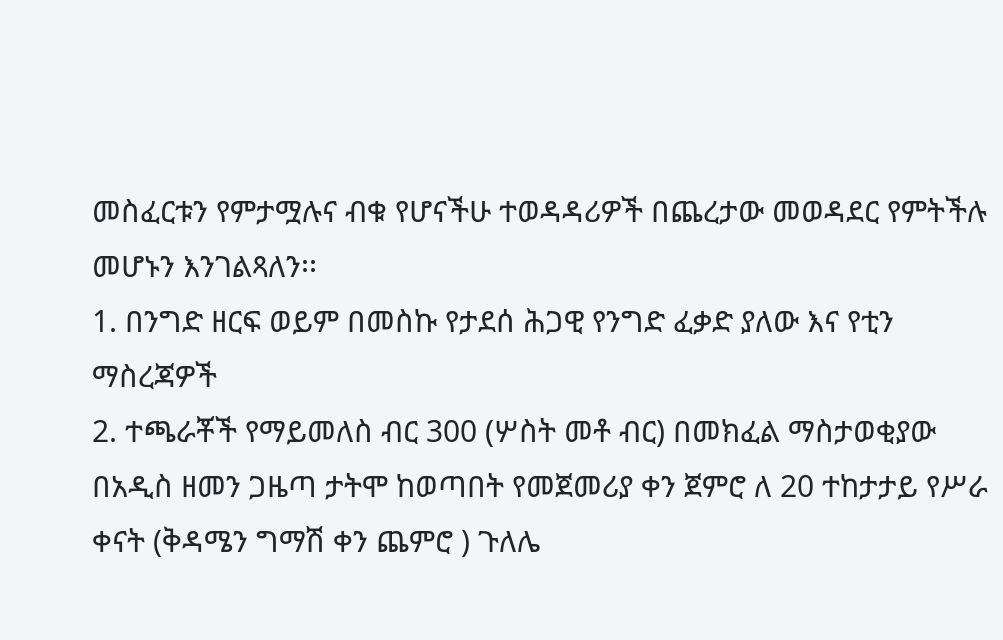መስፈርቱን የምታሟሉና ብቁ የሆናችሁ ተወዳዳሪዎች በጨረታው መወዳደር የምትችሉ መሆኑን እንገልጻለን፡፡
1. በንግድ ዘርፍ ወይም በመስኩ የታደሰ ሕጋዊ የንግድ ፈቃድ ያለው እና የቲን ማስረጃዎች
2. ተጫራቾች የማይመለስ ብር 300 (ሦስት መቶ ብር) በመክፈል ማስታወቂያው በአዲስ ዘመን ጋዜጣ ታትሞ ከወጣበት የመጀመሪያ ቀን ጀምሮ ለ 20 ተከታታይ የሥራ ቀናት (ቅዳሜን ግማሽ ቀን ጨምሮ ) ጉለሌ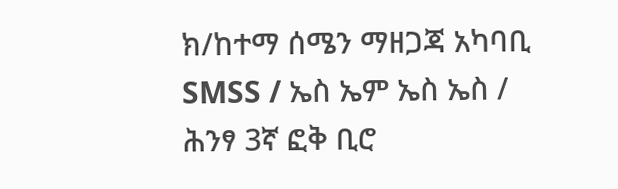ክ/ከተማ ሰሜን ማዘጋጃ አካባቢ SMSS / ኤስ ኤም ኤስ ኤስ / ሕንፃ 3ኛ ፎቅ ቢሮ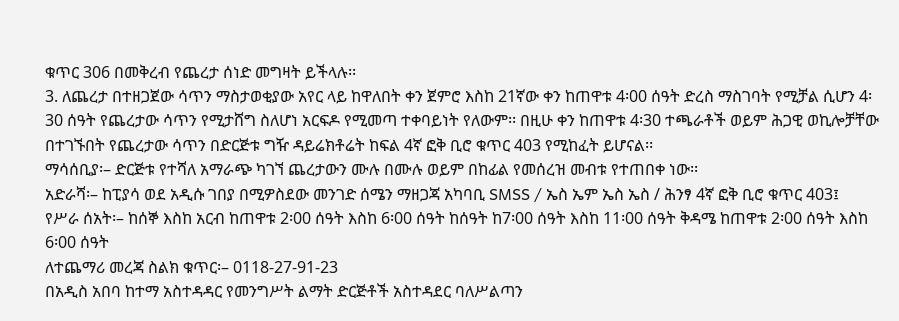ቁጥር 306 በመቅረብ የጨረታ ሰነድ መግዛት ይችላሉ፡፡
3. ለጨረታ በተዘጋጀው ሳጥን ማስታወቂያው አየር ላይ ከዋለበት ቀን ጀምሮ እስከ 21ኛው ቀን ከጠዋቱ 4፡00 ሰዓት ድረስ ማስገባት የሚቻል ሲሆን 4፡30 ሰዓት የጨረታው ሳጥን የሚታሸግ ስለሆነ አርፍዶ የሚመጣ ተቀባይነት የለውም፡፡ በዚሁ ቀን ከጠዋቱ 4፡30 ተጫራቶች ወይም ሕጋዊ ወኪሎቻቸው በተገኙበት የጨረታው ሳጥን በድርጅቱ ግዥ ዳይሬክቶሬት ከፍል 4ኛ ፎቅ ቢሮ ቁጥር 403 የሚከፈት ይሆናል፡፡
ማሳሰቢያ፡– ድርጅቱ የተሻለ አማራጭ ካገኘ ጨረታውን ሙሉ በሙሉ ወይም በከፊል የመሰረዝ መብቱ የተጠበቀ ነው፡፡
አድራሻ፡– ከፒያሳ ወደ አዲሱ ገበያ በሚዎስደው መንገድ ሰሜን ማዘጋጃ አካባቢ SMSS / ኤስ ኤም ኤስ ኤስ / ሕንፃ 4ኛ ፎቅ ቢሮ ቁጥር 403፤
የሥራ ሰአት፡– ከሰኞ እስከ አርብ ከጠዋቱ 2፡00 ሰዓት እስከ 6፡00 ሰዓት ከሰዓት ከ7፡00 ሰዓት እስከ 11፡00 ሰዓት ቅዳሜ ከጠዋቱ 2፡00 ሰዓት እስከ 6፡00 ሰዓት
ለተጨማሪ መረጃ ስልክ ቁጥር፡– 0118-27-91-23
በአዲስ አበባ ከተማ አስተዳዳር የመንግሥት ልማት ድርጅቶች አስተዳደር ባለሥልጣን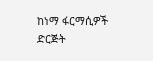ከነማ ፋርማሲዎች ድርጅት